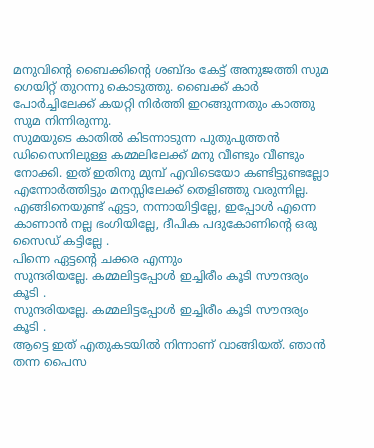മനുവിന്റെ ബൈക്കിന്റെ ശബ്ദം കേട്ട് അനുജത്തി സുമ ഗെയിറ്റ് തുറന്നു കൊടുത്തു. ബൈക്ക് കാർ പോർച്ചിലേക്ക് കയറ്റി നിർത്തി ഇറങ്ങുന്നതും കാത്തു സുമ നിന്നിരുന്നു.
സുമയുടെ കാതിൽ കിടന്നാടുന്ന പുതുപുത്തൻ ഡിസൈനിലുള്ള കമ്മലിലേക്ക് മനു വീണ്ടും വീണ്ടും നോക്കി. ഇത് ഇതിനു മുമ്പ് എവിടെയോ കണ്ടിട്ടുണ്ടല്ലോ എന്നോർത്തിട്ടും മനസ്സിലേക്ക് തെളിഞ്ഞു വരുന്നില്ല.
എങ്ങിനെയുണ്ട് ഏട്ടാ, നന്നായിട്ടില്ലേ, ഇപ്പോൾ എന്നെ കാണാൻ നല്ല ഭംഗിയില്ലേ, ദീപിക പദുകോണിന്റെ ഒരു സൈഡ് കട്ടില്ലേ .
പിന്നെ ഏട്ടന്റെ ചക്കര എന്നും
സുന്ദരിയല്ലേ. കമ്മലിട്ടപ്പോൾ ഇച്ചിരീം കൂടി സൗന്ദര്യം കൂടി .
സുന്ദരിയല്ലേ. കമ്മലിട്ടപ്പോൾ ഇച്ചിരീം കൂടി സൗന്ദര്യം കൂടി .
ആട്ടെ ഇത് എതുകടയിൽ നിന്നാണ് വാങ്ങിയത്. ഞാൻ തന്ന പൈസ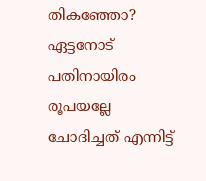തികഞ്ഞോ?
ഏട്ടനോട് പതിനായിരം രൂപയല്ലേ ചോദിച്ചത് എന്നിട്ട്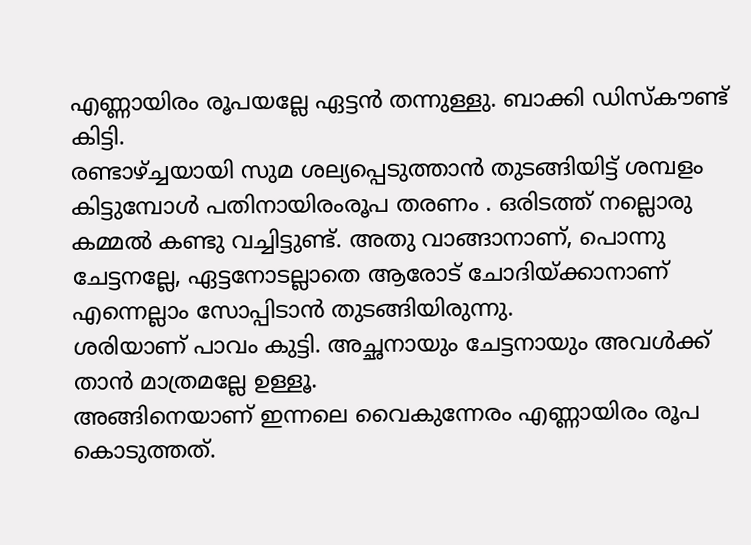എണ്ണായിരം രൂപയല്ലേ ഏട്ടൻ തന്നുള്ളു. ബാക്കി ഡിസ്കൗണ്ട് കിട്ടി.
രണ്ടാഴ്ച്ചയായി സുമ ശല്യപ്പെടുത്താൻ തുടങ്ങിയിട്ട് ശമ്പളം കിട്ടുമ്പോൾ പതിനായിരംരൂപ തരണം . ഒരിടത്ത് നല്ലൊരു കമ്മൽ കണ്ടു വച്ചിട്ടുണ്ട്. അതു വാങ്ങാനാണ്, പൊന്നു ചേട്ടനല്ലേ, ഏട്ടനോടല്ലാതെ ആരോട് ചോദിയ്ക്കാനാണ് എന്നെല്ലാം സോപ്പിടാൻ തുടങ്ങിയിരുന്നു.
ശരിയാണ് പാവം കുട്ടി. അച്ഛനായും ചേട്ടനായും അവൾക്ക് താൻ മാത്രമല്ലേ ഉള്ളൂ.
അങ്ങിനെയാണ് ഇന്നലെ വൈകുന്നേരം എണ്ണായിരം രൂപ കൊടുത്തത്.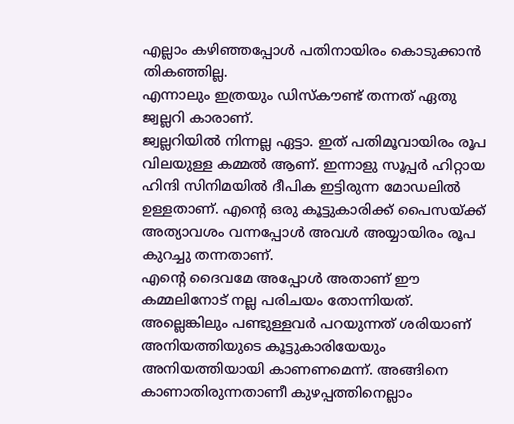എല്ലാം കഴിഞ്ഞപ്പോൾ പതിനായിരം കൊടുക്കാൻ തികഞ്ഞില്ല.
എന്നാലും ഇത്രയും ഡിസ്കൗണ്ട് തന്നത് ഏതു ജ്വല്ലറി കാരാണ്.
ജ്വല്ലറിയിൽ നിന്നല്ല ഏട്ടാ. ഇത് പതിമൂവായിരം രൂപ വിലയുള്ള കമ്മൽ ആണ്. ഇന്നാളു സൂപ്പർ ഹിറ്റായ ഹിന്ദി സിനിമയിൽ ദീപിക ഇട്ടിരുന്ന മോഡലിൽ ഉള്ളതാണ്. എന്റെ ഒരു കൂട്ടുകാരിക്ക് പൈസയ്ക്ക് അത്യാവശം വന്നപ്പോൾ അവൾ അയ്യായിരം രൂപ കുറച്ചു തന്നതാണ്.
എന്റെ ദൈവമേ അപ്പോൾ അതാണ് ഈ കമ്മലിനോട് നല്ല പരിചയം തോന്നിയത്.
അല്ലെങ്കിലും പണ്ടുള്ളവർ പറയുന്നത് ശരിയാണ്
അനിയത്തിയുടെ കൂട്ടുകാരിയേയും അനിയത്തിയായി കാണണമെന്ന്. അങ്ങിനെ കാണാതിരുന്നതാണീ കുഴപ്പത്തിനെല്ലാം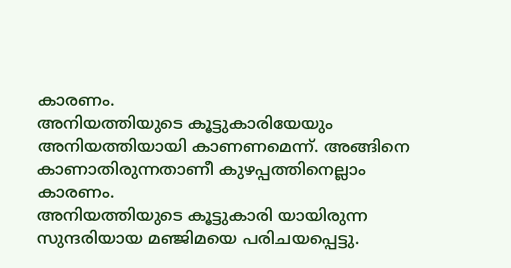കാരണം.
അനിയത്തിയുടെ കൂട്ടുകാരിയേയും അനിയത്തിയായി കാണണമെന്ന്. അങ്ങിനെ കാണാതിരുന്നതാണീ കുഴപ്പത്തിനെല്ലാം കാരണം.
അനിയത്തിയുടെ കൂട്ടുകാരി യായിരുന്ന സുന്ദരിയായ മഞ്ജിമയെ പരിചയപ്പെട്ടു.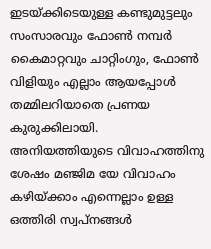ഇടയ്ക്കിടെയുള്ള കണ്ടുമുട്ടലും സംസാരവും ഫോൺ നമ്പർ കൈമാറ്റവും ചാറ്റിംഗും, ഫോൺ വിളിയും എല്ലാം ആയപ്പോൾ തമ്മിലറിയാതെ പ്രണയ കുരുക്കിലായി.
അനിയത്തിയുടെ വിവാഹത്തിനു ശേഷം മഞ്ജിമ യേ വിവാഹം കഴിയ്ക്കാം എന്നെല്ലാം ഉള്ള ഒത്തിരി സ്വപ്നങ്ങൾ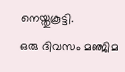നെയ്തുകൂട്ടി.
ഒരു ദിവസം മഞ്ജിമ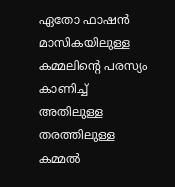ഏതോ ഫാഷൻ മാസികയിലുള്ള കമ്മലിന്റെ പരസ്യം കാണിച്ച്
അതിലുള്ള തരത്തിലുള്ള കമ്മൽ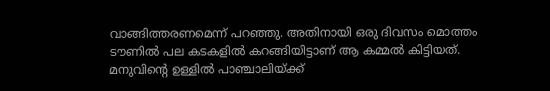വാങ്ങിത്തരണമെന്ന് പറഞ്ഞു. അതിനായി ഒരു ദിവസം മൊത്തം ടൗണിൽ പല കടകളിൽ കറങ്ങിയിട്ടാണ് ആ കമ്മൽ കിട്ടിയത്. മനുവിന്റെ ഉള്ളിൽ പാഞ്ചാലിയ്ക്ക്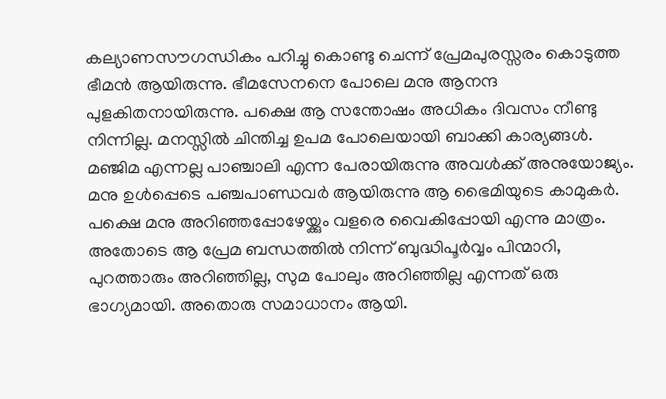കല്യാണസൗഗന്ധികം പറിച്ചു കൊണ്ടു ചെന്ന് പ്രേമപുരസ്സരം കൊടുത്ത ഭീമൻ ആയിരുന്നു. ഭീമസേനനെ പോലെ മനു ആനന്ദ പുളകിതനായിരുന്നു. പക്ഷെ ആ സന്തോഷം അധികം ദിവസം നീണ്ടു നിന്നില്ല. മനസ്സിൽ ചിന്തിച്ച ഉപമ പോലെയായി ബാക്കി കാര്യങ്ങൾ. മഞ്ജിമ എന്നല്ല പാഞ്ചാലി എന്ന പേരായിരുന്നു അവൾക്ക് അനുയോജ്യം. മനു ഉൾപ്പെടെ പഞ്ചപാണ്ഡവർ ആയിരുന്നു ആ ഭൈമിയുടെ കാമുകർ. പക്ഷെ മനു അറിഞ്ഞപ്പോഴേയ്ക്കും വളരെ വൈകിപ്പോയി എന്നു മാത്രം. അതോടെ ആ പ്രേമ ബന്ധത്തിൽ നിന്ന് ബുദ്ധിപൂർവ്വം പിന്മാറി, പുറത്താരും അറിഞ്ഞില്ല, സുമ പോലും അറിഞ്ഞില്ല എന്നത് ഒരു ഭാഗ്യമായി. അതൊരു സമാധാനം ആയി.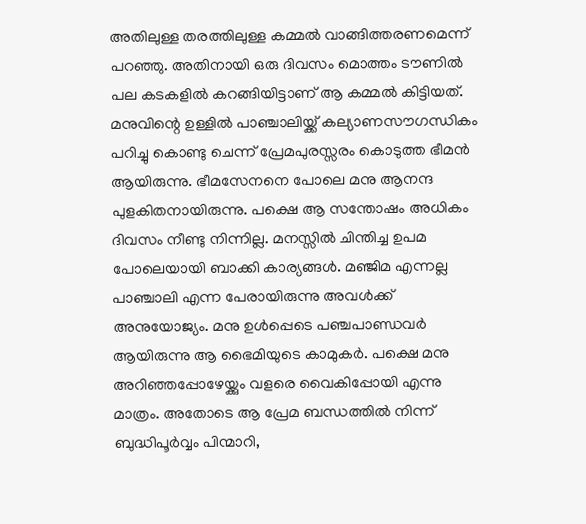അതിലുള്ള തരത്തിലുള്ള കമ്മൽ വാങ്ങിത്തരണമെന്ന് പറഞ്ഞു. അതിനായി ഒരു ദിവസം മൊത്തം ടൗണിൽ പല കടകളിൽ കറങ്ങിയിട്ടാണ് ആ കമ്മൽ കിട്ടിയത്. മനുവിന്റെ ഉള്ളിൽ പാഞ്ചാലിയ്ക്ക് കല്യാണസൗഗന്ധികം പറിച്ചു കൊണ്ടു ചെന്ന് പ്രേമപുരസ്സരം കൊടുത്ത ഭീമൻ ആയിരുന്നു. ഭീമസേനനെ പോലെ മനു ആനന്ദ പുളകിതനായിരുന്നു. പക്ഷെ ആ സന്തോഷം അധികം ദിവസം നീണ്ടു നിന്നില്ല. മനസ്സിൽ ചിന്തിച്ച ഉപമ പോലെയായി ബാക്കി കാര്യങ്ങൾ. മഞ്ജിമ എന്നല്ല പാഞ്ചാലി എന്ന പേരായിരുന്നു അവൾക്ക് അനുയോജ്യം. മനു ഉൾപ്പെടെ പഞ്ചപാണ്ഡവർ ആയിരുന്നു ആ ഭൈമിയുടെ കാമുകർ. പക്ഷെ മനു അറിഞ്ഞപ്പോഴേയ്ക്കും വളരെ വൈകിപ്പോയി എന്നു മാത്രം. അതോടെ ആ പ്രേമ ബന്ധത്തിൽ നിന്ന് ബുദ്ധിപൂർവ്വം പിന്മാറി,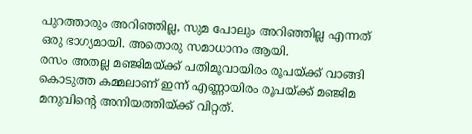പുറത്താരും അറിഞ്ഞില്ല, സുമ പോലും അറിഞ്ഞില്ല എന്നത് ഒരു ഭാഗ്യമായി. അതൊരു സമാധാനം ആയി.
രസം അതല്ല മഞ്ജിമയ്ക്ക് പതിമൂവായിരം രൂപയ്ക്ക് വാങ്ങി കൊടുത്ത കമ്മലാണ് ഇന്ന് എണ്ണായിരം രൂപയ്ക്ക് മഞ്ജിമ മനുവിന്റെ അനിയത്തിയ്ക്ക് വിറ്റത്.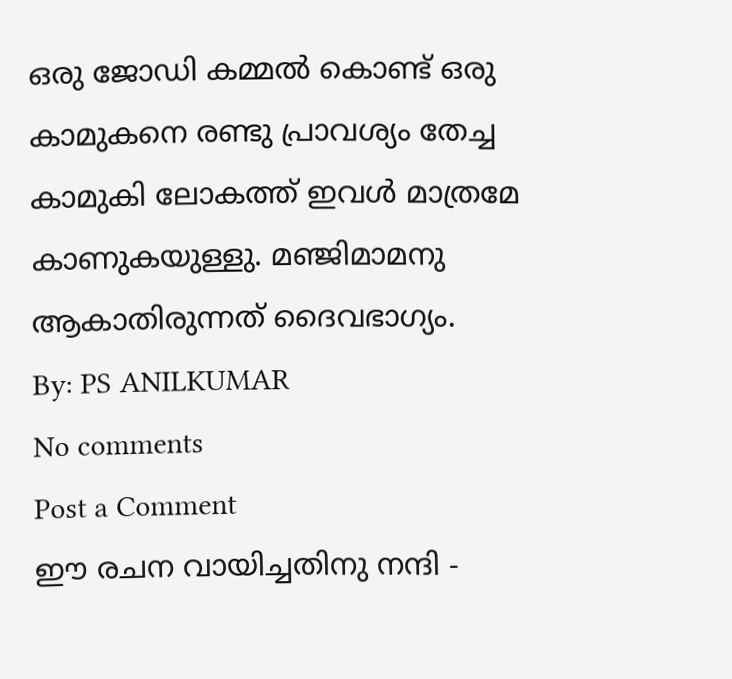ഒരു ജോഡി കമ്മൽ കൊണ്ട് ഒരു കാമുകനെ രണ്ടു പ്രാവശ്യം തേച്ച കാമുകി ലോകത്ത് ഇവൾ മാത്രമേ കാണുകയുള്ളു. മഞ്ജിമാമനു ആകാതിരുന്നത് ദൈവഭാഗ്യം.
By: PS ANILKUMAR
No comments
Post a Comment
ഈ രചന വായിച്ചതിനു നന്ദി -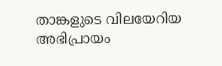താങ്കളുടെ വിലയേറിയ അഭിപ്രായം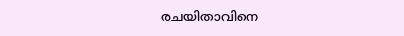രചയിതാവിനെ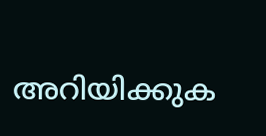അറിയിക്കുക